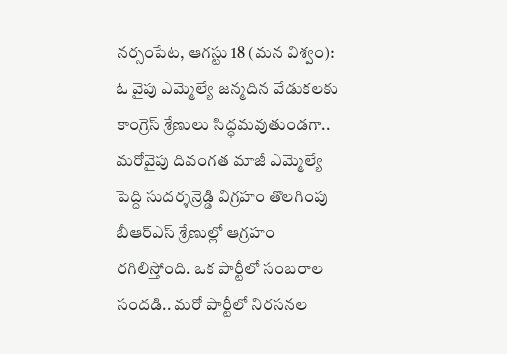నర్సంపేట, ఆగస్టు 18 (మన విశ్వం): ఓ వైపు ఎమ్మెల్యే జన్మదిన వేడుకలకు కాంగ్రెస్ శ్రేణులు సిద్ధమవుతుండగా.. మరోవైపు దివంగత మాజీ ఎమ్మెల్యే పెద్ది సుదర్శన్రెడ్డి విగ్రహం తొలగింపు బీఆర్ఎస్ శ్రేణుల్లో ఆగ్రహం రగిలిస్తోంది. ఒక పార్టీలో సంబరాల సందడి.. మరో పార్టీలో నిరసనల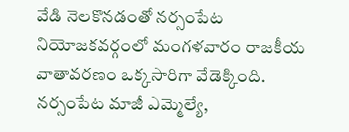వేడి నెలకొనడంతో నర్సంపేట నియోజకవర్గంలో మంగళవారం రాజకీయ వాతావరణం ఒక్కసారిగా వేడెక్కింది.
నర్సంపేట మాజీ ఎమ్మెల్యే,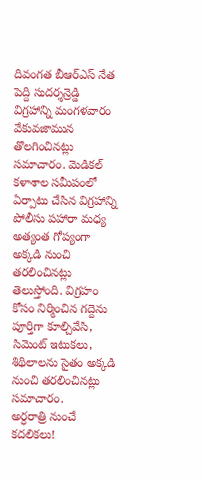దివంగత బీఆర్ఎస్ నేత పెద్ది సుదర్శన్రెడ్డి విగ్రహాన్ని మంగళవారం వేకువజామున తొలగించినట్లు సమాచారం. మెడికల్ కళాశాల సమీపంలో ఏర్పాటు చేసిన విగ్రహాన్ని పోలీసు పహారా మధ్య అత్యంత గోప్యంగా అక్కడి నుంచి తరలించినట్లు తెలుస్తోంది. విగ్రహం కోసం నిర్మించిన గద్దెను పూర్తిగా కూల్చివేసి, సిమెంట్ ఇటుకలు, శిథిలాలను సైతం అక్కడి నుంచి తరలించినట్లు సమాచారం.
అర్ధరాత్రి నుంచే కదలికలు!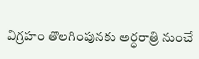విగ్రహం తొలగింపునకు అర్ధరాత్రి నుంచే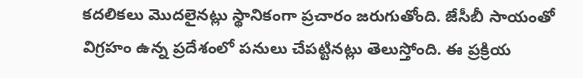కదలికలు మొదలైనట్లు స్థానికంగా ప్రచారం జరుగుతోంది. జేసీబీ సాయంతో విగ్రహం ఉన్న ప్రదేశంలో పనులు చేపట్టినట్లు తెలుస్తోంది. ఈ ప్రక్రియ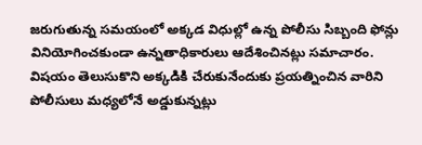జరుగుతున్న సమయంలో అక్కడ విధుల్లో ఉన్న పోలీసు సిబ్బంది ఫోన్లు వినియోగించకుండా ఉన్నతాధికారులు ఆదేశించినట్లు సమాచారం. విషయం తెలుసుకొని అక్కడికి చేరుకునేందుకు ప్రయత్నించిన వారిని పోలీసులు మధ్యలోనే అడ్డుకున్నట్లు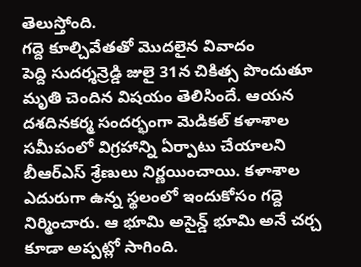తెలుస్తోంది.
గద్దె కూల్చివేతతో మొదలైన వివాదం
పెద్ది సుదర్శన్రెడ్డి జులై 31న చికిత్స పొందుతూ మృతి చెందిన విషయం తెలిసిందే. ఆయన దశదినకర్మ సందర్భంగా మెడికల్ కళాశాల సమీపంలో విగ్రహాన్ని ఏర్పాటు చేయాలని బీఆర్ఎస్ శ్రేణులు నిర్ణయించాయి. కళాశాల ఎదురుగా ఉన్న స్థలంలో ఇందుకోసం గద్దె నిర్మించారు. ఆ భూమి అసైన్డ్ భూమి అనే చర్చ కూడా అప్పట్లో సాగింది.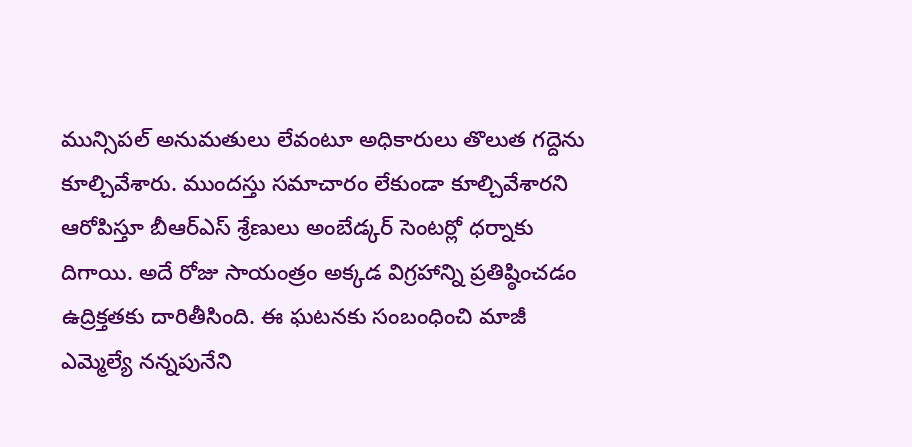మున్సిపల్ అనుమతులు లేవంటూ అధికారులు తొలుత గద్దెను కూల్చివేశారు. ముందస్తు సమాచారం లేకుండా కూల్చివేశారని ఆరోపిస్తూ బీఆర్ఎస్ శ్రేణులు అంబేడ్కర్ సెంటర్లో ధర్నాకు దిగాయి. అదే రోజు సాయంత్రం అక్కడ విగ్రహాన్ని ప్రతిష్ఠించడం ఉద్రిక్తతకు దారితీసింది. ఈ ఘటనకు సంబంధించి మాజీ ఎమ్మెల్యే నన్నపునేని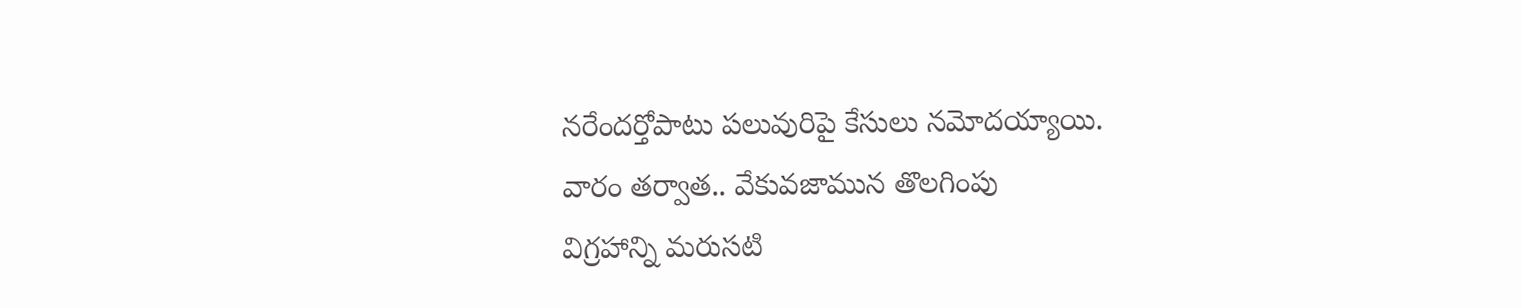నరేందర్తోపాటు పలువురిపై కేసులు నమోదయ్యాయి.
వారం తర్వాత.. వేకువజామున తొలగింపు
విగ్రహాన్ని మరుసటి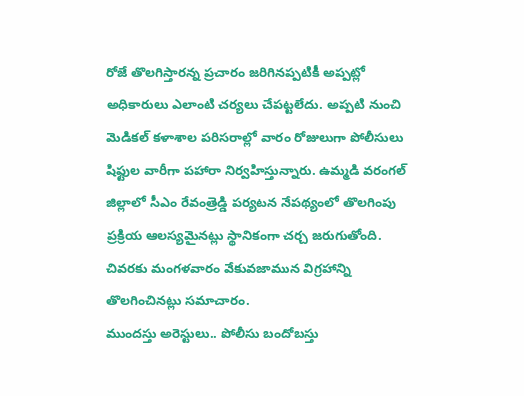రోజే తొలగిస్తారన్న ప్రచారం జరిగినప్పటికీ అప్పట్లో అధికారులు ఎలాంటి చర్యలు చేపట్టలేదు. అప్పటి నుంచి మెడికల్ కళాశాల పరిసరాల్లో వారం రోజులుగా పోలీసులు షిఫ్టుల వారీగా పహారా నిర్వహిస్తున్నారు. ఉమ్మడి వరంగల్ జిల్లాలో సీఎం రేవంత్రెడ్డి పర్యటన నేపథ్యంలో తొలగింపు ప్రక్రియ ఆలస్యమైనట్లు స్థానికంగా చర్చ జరుగుతోంది. చివరకు మంగళవారం వేకువజామున విగ్రహాన్ని తొలగించినట్లు సమాచారం.
ముందస్తు అరెస్టులు.. పోలీసు బందోబస్తు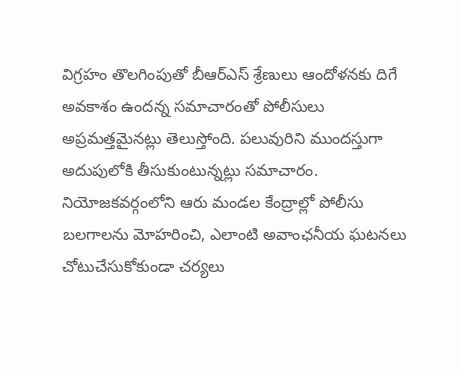విగ్రహం తొలగింపుతో బీఆర్ఎస్ శ్రేణులు ఆందోళనకు దిగే అవకాశం ఉందన్న సమాచారంతో పోలీసులు అప్రమత్తమైనట్లు తెలుస్తోంది. పలువురిని ముందస్తుగా అదుపులోకి తీసుకుంటున్నట్లు సమాచారం. నియోజకవర్గంలోని ఆరు మండల కేంద్రాల్లో పోలీసు బలగాలను మోహరించి, ఎలాంటి అవాంఛనీయ ఘటనలు చోటుచేసుకోకుండా చర్యలు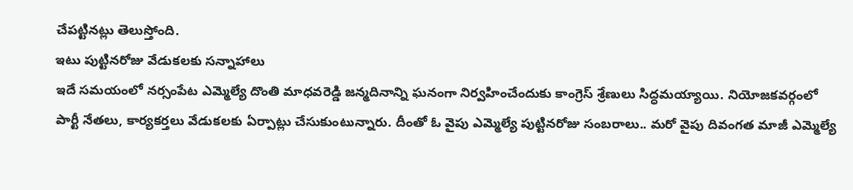చేపట్టినట్లు తెలుస్తోంది.
ఇటు పుట్టినరోజు వేడుకలకు సన్నాహాలు
ఇదే సమయంలో నర్సంపేట ఎమ్మెల్యే దొంతి మాధవరెడ్డి జన్మదినాన్ని ఘనంగా నిర్వహించేందుకు కాంగ్రెస్ శ్రేణులు సిద్ధమయ్యాయి. నియోజకవర్గంలో పార్టీ నేతలు, కార్యకర్తలు వేడుకలకు ఏర్పాట్లు చేసుకుంటున్నారు. దీంతో ఓ వైపు ఎమ్మెల్యే పుట్టినరోజు సంబరాలు.. మరో వైపు దివంగత మాజీ ఎమ్మెల్యే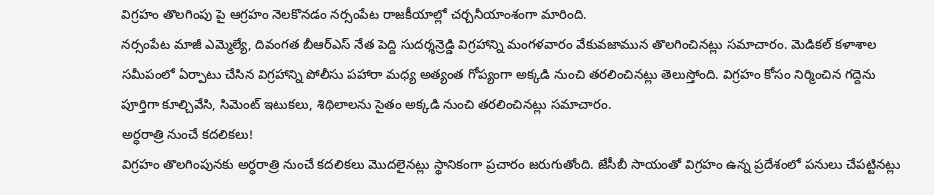విగ్రహం తొలగింపు పై ఆగ్రహం నెలకొనడం నర్సంపేట రాజకీయాల్లో చర్చనీయాంశంగా మారింది.
నర్సంపేట మాజీ ఎమ్మెల్యే, దివంగత బీఆర్ఎస్ నేత పెద్ది సుదర్శన్రెడ్డి విగ్రహాన్ని మంగళవారం వేకువజామున తొలగించినట్లు సమాచారం. మెడికల్ కళాశాల సమీపంలో ఏర్పాటు చేసిన విగ్రహాన్ని పోలీసు పహారా మధ్య అత్యంత గోప్యంగా అక్కడి నుంచి తరలించినట్లు తెలుస్తోంది. విగ్రహం కోసం నిర్మించిన గద్దెను పూర్తిగా కూల్చివేసి, సిమెంట్ ఇటుకలు, శిథిలాలను సైతం అక్కడి నుంచి తరలించినట్లు సమాచారం.
అర్ధరాత్రి నుంచే కదలికలు!
విగ్రహం తొలగింపునకు అర్ధరాత్రి నుంచే కదలికలు మొదలైనట్లు స్థానికంగా ప్రచారం జరుగుతోంది. జేసీబీ సాయంతో విగ్రహం ఉన్న ప్రదేశంలో పనులు చేపట్టినట్లు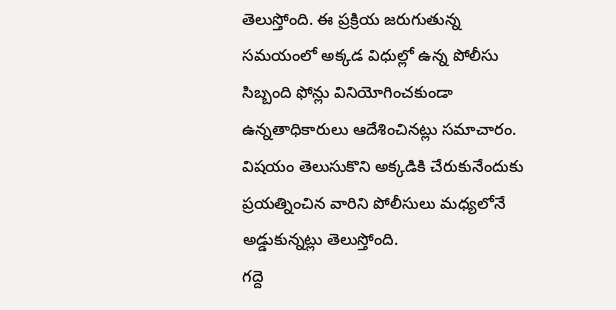తెలుస్తోంది. ఈ ప్రక్రియ జరుగుతున్న సమయంలో అక్కడ విధుల్లో ఉన్న పోలీసు సిబ్బంది ఫోన్లు వినియోగించకుండా ఉన్నతాధికారులు ఆదేశించినట్లు సమాచారం. విషయం తెలుసుకొని అక్కడికి చేరుకునేందుకు ప్రయత్నించిన వారిని పోలీసులు మధ్యలోనే అడ్డుకున్నట్లు తెలుస్తోంది.
గద్దె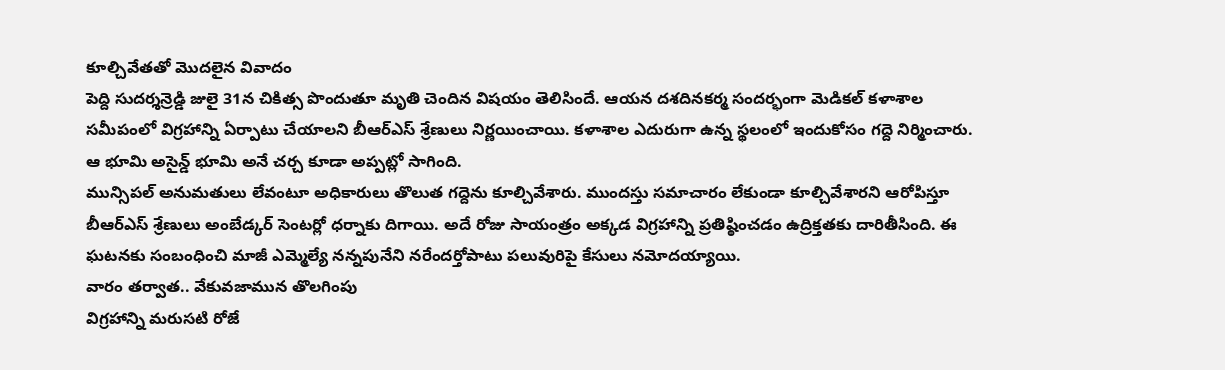కూల్చివేతతో మొదలైన వివాదం
పెద్ది సుదర్శన్రెడ్డి జులై 31న చికిత్స పొందుతూ మృతి చెందిన విషయం తెలిసిందే. ఆయన దశదినకర్మ సందర్భంగా మెడికల్ కళాశాల సమీపంలో విగ్రహాన్ని ఏర్పాటు చేయాలని బీఆర్ఎస్ శ్రేణులు నిర్ణయించాయి. కళాశాల ఎదురుగా ఉన్న స్థలంలో ఇందుకోసం గద్దె నిర్మించారు. ఆ భూమి అసైన్డ్ భూమి అనే చర్చ కూడా అప్పట్లో సాగింది.
మున్సిపల్ అనుమతులు లేవంటూ అధికారులు తొలుత గద్దెను కూల్చివేశారు. ముందస్తు సమాచారం లేకుండా కూల్చివేశారని ఆరోపిస్తూ బీఆర్ఎస్ శ్రేణులు అంబేడ్కర్ సెంటర్లో ధర్నాకు దిగాయి. అదే రోజు సాయంత్రం అక్కడ విగ్రహాన్ని ప్రతిష్ఠించడం ఉద్రిక్తతకు దారితీసింది. ఈ ఘటనకు సంబంధించి మాజీ ఎమ్మెల్యే నన్నపునేని నరేందర్తోపాటు పలువురిపై కేసులు నమోదయ్యాయి.
వారం తర్వాత.. వేకువజామున తొలగింపు
విగ్రహాన్ని మరుసటి రోజే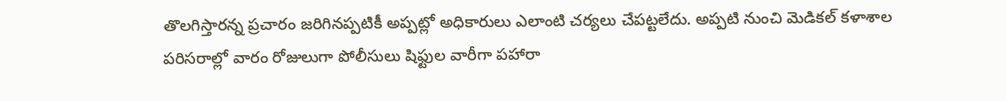తొలగిస్తారన్న ప్రచారం జరిగినప్పటికీ అప్పట్లో అధికారులు ఎలాంటి చర్యలు చేపట్టలేదు. అప్పటి నుంచి మెడికల్ కళాశాల పరిసరాల్లో వారం రోజులుగా పోలీసులు షిఫ్టుల వారీగా పహారా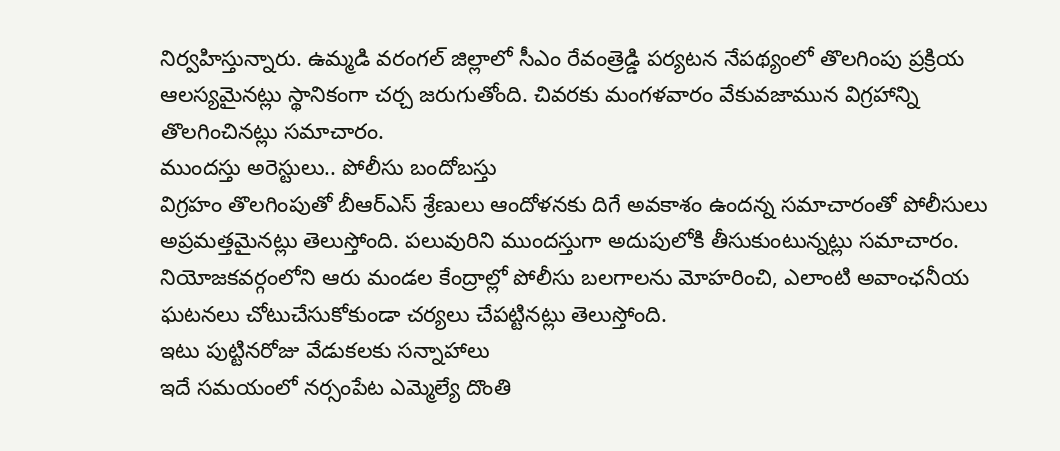నిర్వహిస్తున్నారు. ఉమ్మడి వరంగల్ జిల్లాలో సీఎం రేవంత్రెడ్డి పర్యటన నేపథ్యంలో తొలగింపు ప్రక్రియ ఆలస్యమైనట్లు స్థానికంగా చర్చ జరుగుతోంది. చివరకు మంగళవారం వేకువజామున విగ్రహాన్ని తొలగించినట్లు సమాచారం.
ముందస్తు అరెస్టులు.. పోలీసు బందోబస్తు
విగ్రహం తొలగింపుతో బీఆర్ఎస్ శ్రేణులు ఆందోళనకు దిగే అవకాశం ఉందన్న సమాచారంతో పోలీసులు అప్రమత్తమైనట్లు తెలుస్తోంది. పలువురిని ముందస్తుగా అదుపులోకి తీసుకుంటున్నట్లు సమాచారం. నియోజకవర్గంలోని ఆరు మండల కేంద్రాల్లో పోలీసు బలగాలను మోహరించి, ఎలాంటి అవాంఛనీయ ఘటనలు చోటుచేసుకోకుండా చర్యలు చేపట్టినట్లు తెలుస్తోంది.
ఇటు పుట్టినరోజు వేడుకలకు సన్నాహాలు
ఇదే సమయంలో నర్సంపేట ఎమ్మెల్యే దొంతి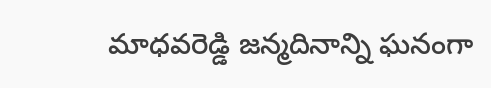మాధవరెడ్డి జన్మదినాన్ని ఘనంగా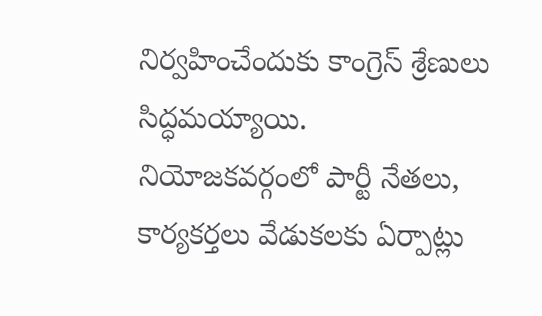నిర్వహించేందుకు కాంగ్రెస్ శ్రేణులు సిద్ధమయ్యాయి. నియోజకవర్గంలో పార్టీ నేతలు, కార్యకర్తలు వేడుకలకు ఏర్పాట్లు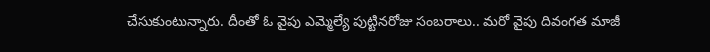చేసుకుంటున్నారు. దీంతో ఓ వైపు ఎమ్మెల్యే పుట్టినరోజు సంబరాలు.. మరో వైపు దివంగత మాజీ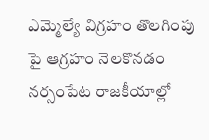ఎమ్మెల్యే విగ్రహం తొలగింపు పై ఆగ్రహం నెలకొనడం నర్సంపేట రాజకీయాల్లో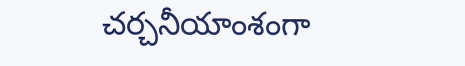చర్చనీయాంశంగా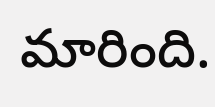మారింది.